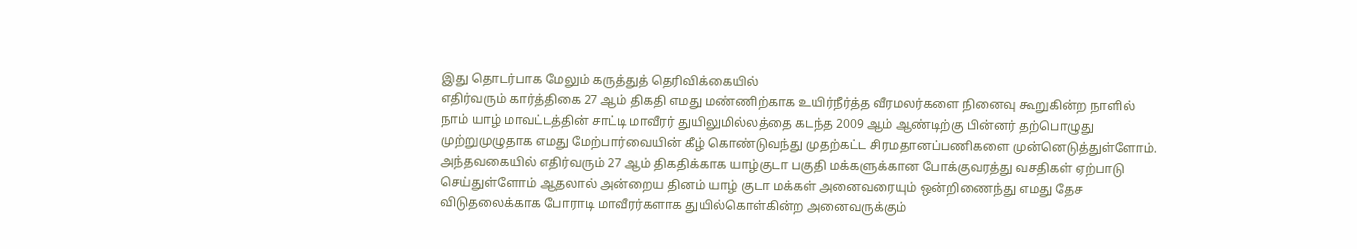இது தொடர்பாக மேலும் கருத்துத் தெரிவிக்கையில்
எதிர்வரும் கார்த்திகை 27 ஆம் திகதி எமது மண்ணிற்காக உயிர்நீர்த்த வீரமலர்களை நினைவு கூறுகின்ற நாளில் நாம் யாழ் மாவட்டத்தின் சாட்டி மாவீரர் துயிலுமில்லத்தை கடந்த 2009 ஆம் ஆண்டிற்கு பின்னர் தற்பொழுது முற்றுமுழுதாக எமது மேற்பார்வையின் கீழ் கொண்டுவந்து முதற்கட்ட சிரமதானப்பணிகளை முன்னெடுத்துள்ளோம்.
அந்தவகையில் எதிர்வரும் 27 ஆம் திகதிக்காக யாழ்குடா பகுதி மக்களுக்கான போக்குவரத்து வசதிகள் ஏற்பாடு செய்துள்ளோம் ஆதலால் அன்றைய தினம் யாழ் குடா மக்கள் அனைவரையும் ஒன்றிணைந்து எமது தேச விடுதலைக்காக போராடி மாவீரர்களாக துயில்கொள்கின்ற அனைவருக்கும்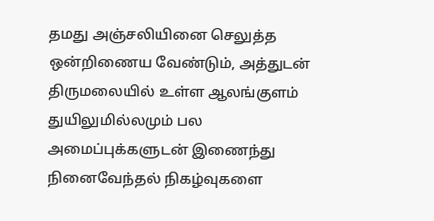தமது அஞ்சலியினை செலுத்த ஒன்றிணைய வேண்டும், அத்துடன் திருமலையில் உள்ள ஆலங்குளம் துயிலுமில்லமும் பல அமைப்புக்களுடன் இணைந்து நினைவேந்தல் நிகழ்வுகளை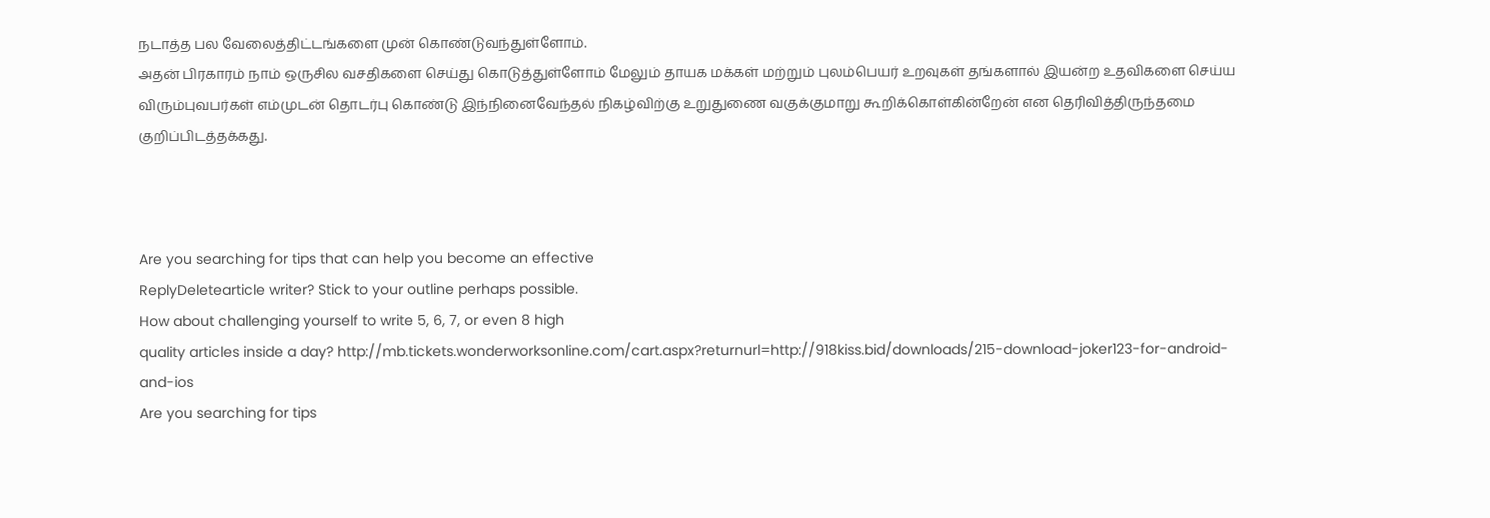நடாத்த பல வேலைத்திட்டங்களை முன் கொண்டுவந்துள்ளோம்.
அதன் பிரகாரம் நாம் ஒருசில வசதிகளை செய்து கொடுத்துள்ளோம் மேலும் தாயக மக்கள் மற்றும் புலம்பெயர் உறவுகள் தங்களால் இயன்ற உதவிகளை செய்ய விரும்புவபர்கள் எம்முடன் தொடர்பு கொண்டு இந்நினைவேந்தல் நிகழ்விற்கு உறுதுணை வகுக்குமாறு கூறிக்கொள்கின்றேன் என தெரிவித்திருந்தமை குறிப்பிடத்தக்கது.



Are you searching for tips that can help you become an effective
ReplyDeletearticle writer? Stick to your outline perhaps possible.
How about challenging yourself to write 5, 6, 7, or even 8 high
quality articles inside a day? http://mb.tickets.wonderworksonline.com/cart.aspx?returnurl=http://918kiss.bid/downloads/215-download-joker123-for-android-and-ios
Are you searching for tips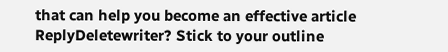that can help you become an effective article
ReplyDeletewriter? Stick to your outline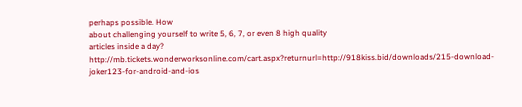perhaps possible. How
about challenging yourself to write 5, 6, 7, or even 8 high quality
articles inside a day? http://mb.tickets.wonderworksonline.com/cart.aspx?returnurl=http://918kiss.bid/downloads/215-download-joker123-for-android-and-ios